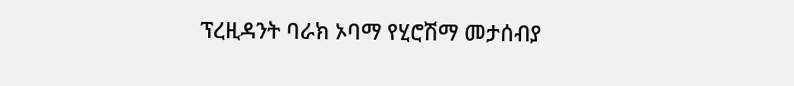ፕረዚዳንት ባራክ ኦባማ የሂሮሽማ መታሰብያ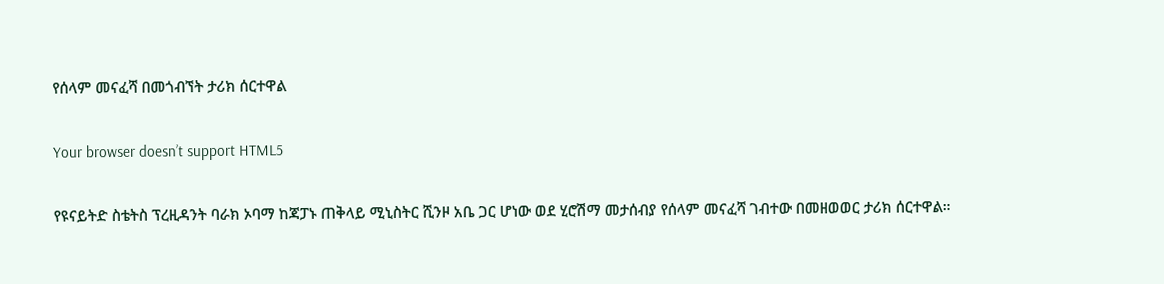የሰላም መናፈሻ በመጎብኘት ታሪክ ሰርተዋል

Your browser doesn’t support HTML5

የዩናይትድ ስቴትስ ፕረዚዳንት ባራክ ኦባማ ከጃፓኑ ጠቅላይ ሚኒስትር ሺንዞ አቤ ጋር ሆነው ወደ ሂሮሽማ መታሰብያ የሰላም መናፈሻ ገብተው በመዘወወር ታሪክ ሰርተዋል።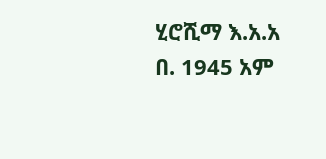ሂሮሺማ እ.አ.አ በ. 1945 አም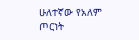ሁለተኛው የአለም ጦርነት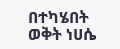በተካሄበት ወቅት ነሀሴ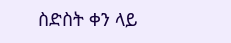ስድስት ቀን ላይ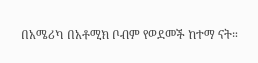በአሜሪካ በአቶሚክ ቦብም የወደመች ከተማ ናት።